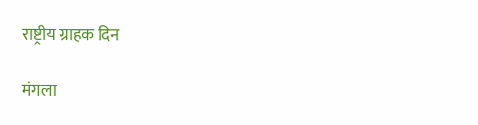राष्ट्रीय ग्राहक दिन

मंगला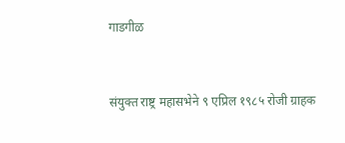गाडगीळ


संयुक्त राष्ट्र महासभेने ९ एप्रिल १९८५ रोजी ग्राहक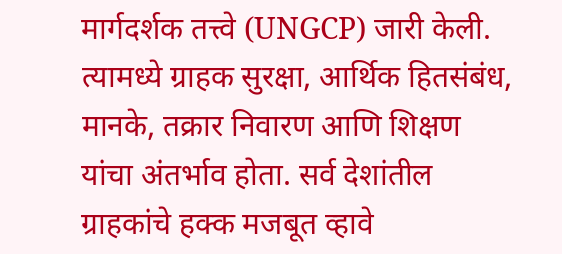मार्गदर्शक तत्त्वे (UNGCP) जारी केली. त्यामध्ये ग्राहक सुरक्षा, आर्थिक हितसंबंध, मानके, तक्रार निवारण आणि शिक्षण यांचा अंतर्भाव होता. सर्व देशांतील ग्राहकांचे हक्क मजबूत व्हावे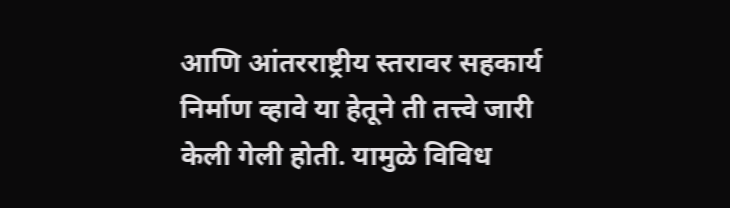आणि आंतरराष्ट्रीय स्तरावर सहकार्य निर्माण व्हावे या हेतूने ती तत्त्वे जारी केली गेली होती. यामुळे विविध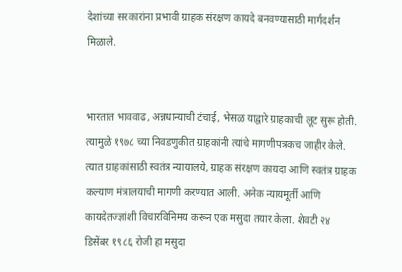देशांच्या सरकारांना प्रभावी ग्राहक संरक्षण कायदे बनवण्यासाठी मार्गदर्शन मिळाले.


भारतात भाववाढ, अन्नधान्याची टंचाई, भेसळ याद्वारे ग्राहकाची लूट सुरू होती. त्यामुळे १९७८ च्या निवडणुकीत ग्राहकांनी त्यांचे मागणीपत्रकच जाहीर केले. त्यात ग्राहकांसाठी स्वतंत्र न्यायालये, ग्राहक संरक्षण कायदा आणि स्वतंत्र ग्राहक कल्याण मंत्रालयाची मागणी करण्यात आली. अनेक न्यायमूर्ती आणि कायदेतज्ज्ञांशी विचारविनिमय करून एक मसुदा तयार केला. शेवटी २४ डिसेंबर १९८६ रोजी हा मसुदा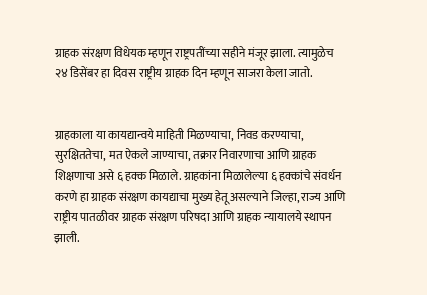ग्राहक संरक्षण विधेयक म्हणून राष्ट्रपतींच्या सहीने मंजूर झाला. त्यामुळेच २४ डिसेंबर हा दिवस राष्ट्रीय ग्राहक दिन म्हणून साजरा केला जातो.


ग्राहकाला या कायद्यान्वये माहिती मिळण्याचा, निवड करण्याचा, सुरक्षिततेचा, मत ऐकले जाण्याचा, तक्रार निवारणाचा आणि ग्राहक शिक्षणाचा असे ६ हक्क मिळाले. ग्राहकांना मिळालेल्या ६ हक्कांचे संवर्धन करणे हा ग्राहक संरक्षण कायद्याचा मुख्य हेतू असल्याने जिल्हा, राज्य आणि राष्ट्रीय पातळीवर ग्राहक संरक्षण परिषदा आणि ग्राहक न्यायालये स्थापन झाली.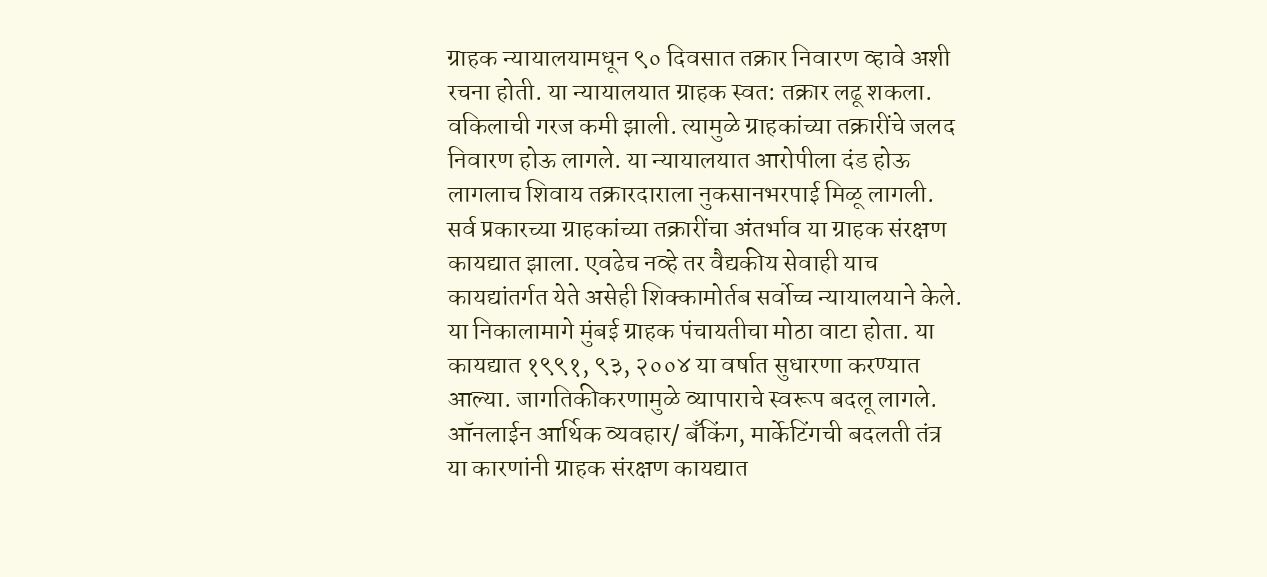ग्राहक न्यायालयामधून ९० दिवसात तक्रार निवारण व्हावे अशी रचना होती. या न्यायालयात ग्राहक स्वत: तक्रार लढू शकला. वकिलाची गरज कमी झाली. त्यामुळे ग्राहकांच्या तक्रारींचे जलद निवारण होऊ लागले. या न्यायालयात आरोपीला दंड होऊ लागलाच शिवाय तक्रारदाराला नुकसानभरपाई मिळू लागली. सर्व प्रकारच्या ग्राहकांच्या तक्रारींचा अंतर्भाव या ग्राहक संरक्षण कायद्यात झाला. एवढेच नव्हे तर वैद्यकीय सेवाही याच कायद्यांतर्गत येते असेही शिक्कामोर्तब सर्वोच्च न्यायालयाने केले. या निकालामागे मुंबई ग्राहक पंचायतीचा मोठा वाटा होता. या कायद्यात १९९१, ९३, २००४ या वर्षात सुधारणा करण्यात आल्या. जागतिकीकरणामुळे व्यापाराचे स्वरूप बदलू लागले. ऑनलाईन आर्थिक व्यवहार/ बँकिंग, मार्केटिंगची बदलती तंत्र या कारणांनी ग्राहक संरक्षण कायद्यात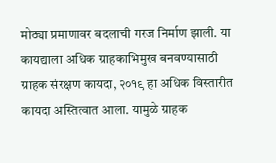मोठ्या प्रमाणावर बदलाची गरज निर्माण झाली. या कायद्याला अधिक ग्राहकाभिमुख बनवण्यासाठी ग्राहक संरक्षण कायदा, २०१९ हा अधिक विस्तारीत कायदा अस्तित्वात आला. यामुळे ग्राहक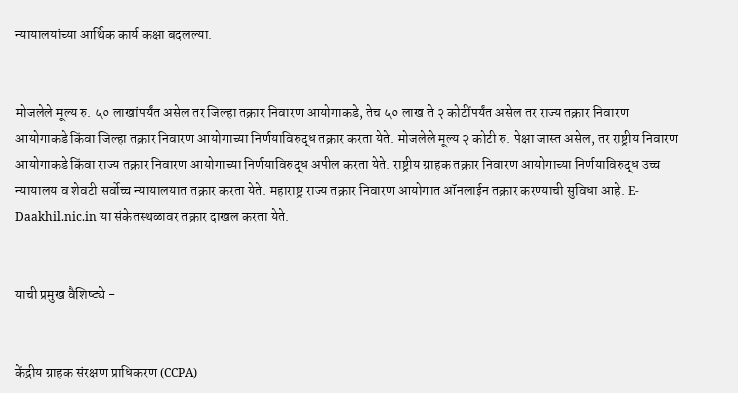न्यायालयांच्या आर्थिक कार्य कक्षा बदलल्या.


मोजलेले मूल्य रु. ५० लाखांपर्यंत असेल तर जिल्हा तक्रार निवारण आयोगाकडे, तेच ५० लाख ते २ कोटींपर्यंत असेल तर राज्य तक्रार निवारण आयोगाकडे किंवा जिल्हा तक्रार निवारण आयोगाच्या निर्णयाविरुद्ध तक्रार करता येते. मोजलेले मूल्य २ कोटी रु. पेक्षा जास्त असेल, तर राष्ट्रीय निवारण आयोगाकडे किंवा राज्य तक्रार निवारण आयोगाच्या निर्णयाविरुद्ध अपील करता येते. राष्ट्रीय ग्राहक तक्रार निवारण आयोगाच्या निर्णयाविरुद्ध उच्च न्यायालय व शेवटी सर्वोच्च न्यायालयात तक्रार करता येते. महाराष्ट्र राज्य तक्रार निवारण आयोगात ऑनलाईन तक्रार करण्याची सुविधा आहे. E-Daakhil.nic.in या संकेतस्थळावर तक्रार दाखल करता येते.


याची प्रमुख वैशिष्ट्ये -


केंद्रीय ग्राहक संरक्षण प्राधिकरण (CCPA)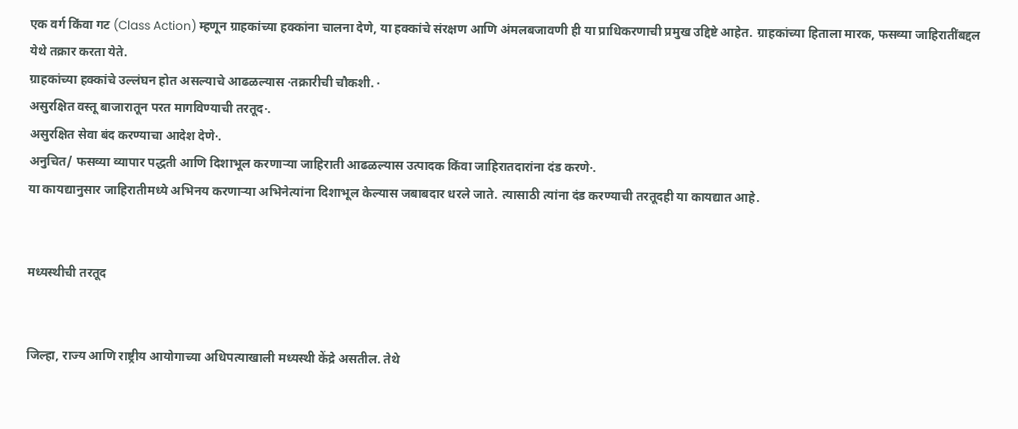एक वर्ग किंवा गट (Class Action) म्हणून ग्राहकांच्या हक्कांना चालना देणे, या हक्कांचे संरक्षण आणि अंमलबजावणी ही या प्राधिकरणाची प्रमुख उद्दिष्टे आहेत. ग्राहकांच्या हिताला मारक, फसव्या जाहिरातींबद्दल येथे तक्रार करता येते.
ग्राहकांच्या हक्कांचे उल्लंघन होत असल्याचे आढळल्यास ·तक्रारीची चौकशी. ·
असुरक्षित वस्तू बाजारातून परत मागविण्याची तरतूद·.
असुरक्षित सेवा बंद करण्याचा आदेश देणे·.
अनुचित/ फसव्या व्यापार पद्धती आणि दिशाभूल करणाऱ्या जाहिराती आढळल्यास उत्पादक किंवा जाहिरातदारांना दंड करणे·.
या कायद्यानुसार जाहिरातीमध्ये अभिनय करणाऱ्या अभिनेत्यांना दिशाभूल केल्यास जबाबदार धरले जाते. त्यासाठी त्यांना दंड करण्याची तरतूदही या कायद्यात आहे.


मध्यस्थीची तरतूद


जिल्हा, राज्य आणि राष्ट्रीय आयोगाच्या अधिपत्याखाली मध्यस्थी केंद्रे असतील. तेथे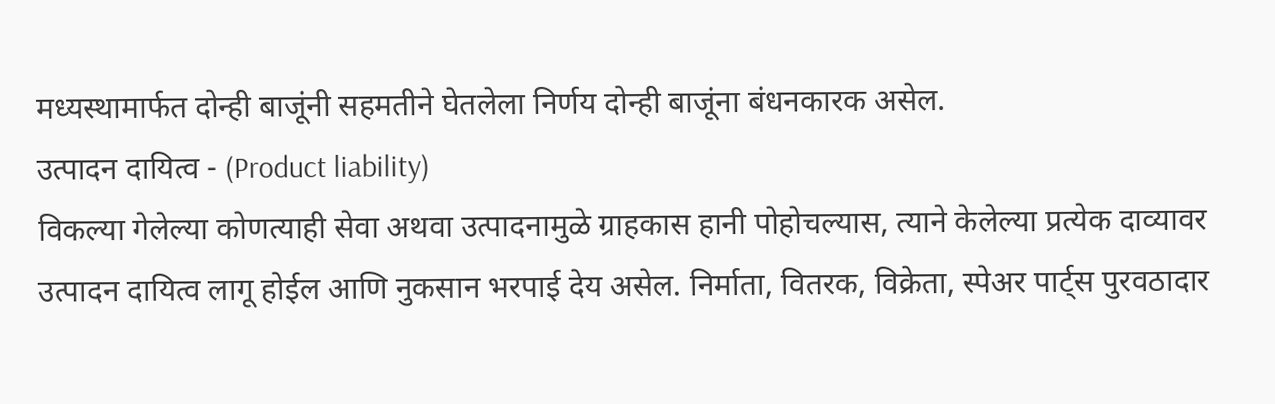मध्यस्थामार्फत दोन्ही बाजूंनी सहमतीने घेतलेला निर्णय दोन्ही बाजूंना बंधनकारक असेल.
उत्पादन दायित्व - (Product liability)
विकल्या गेलेल्या कोणत्याही सेवा अथवा उत्पादनामुळे ग्राहकास हानी पोहोचल्यास, त्याने केलेल्या प्रत्येक दाव्यावर उत्पादन दायित्व लागू होईल आणि नुकसान भरपाई देय असेल. निर्माता, वितरक, विक्रेता, स्पेअर पार्ट्स पुरवठादार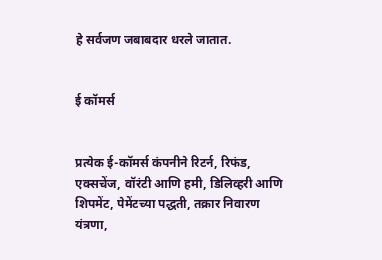हे सर्वजण जबाबदार धरले जातात.


ई कॉमर्स


प्रत्येक ई-कॉमर्स कंपनीने रिटर्न, रिफंड, एक्सचेंज, वॉरंटी आणि हमी, डिलिव्हरी आणि शिपमेंट, पेमेंटच्या पद्धती, तक्रार निवारण यंत्रणा,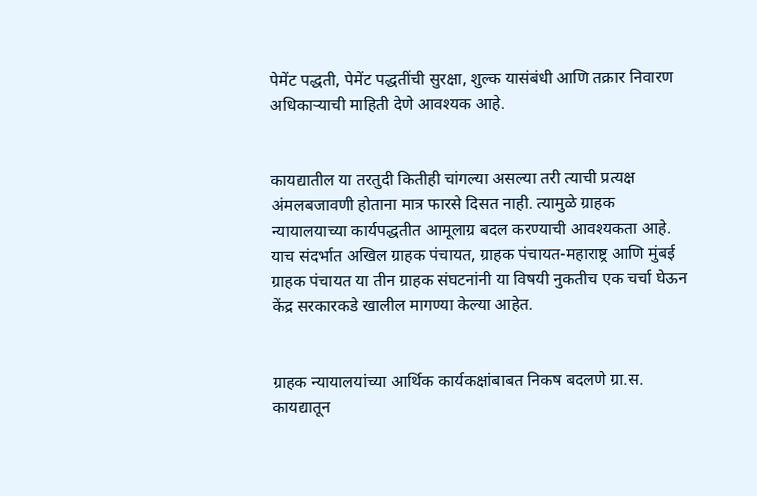पेमेंट पद्धती, पेमेंट पद्धतींची सुरक्षा, शुल्क यासंबंधी आणि तक्रार निवारण अधिकाऱ्याची माहिती देणे आवश्यक आहे.


कायद्यातील या तरतुदी कितीही चांगल्या असल्या तरी त्याची प्रत्यक्ष अंमलबजावणी होताना मात्र फारसे दिसत नाही. त्यामुळे ग्राहक न्यायालयाच्या कार्यपद्धतीत आमूलाग्र बदल करण्याची आवश्यकता आहे. याच संदर्भात अखिल ग्राहक पंचायत, ग्राहक पंचायत-महाराष्ट्र आणि मुंबई ग्राहक पंचायत या तीन ग्राहक संघटनांनी या विषयी नुकतीच एक चर्चा घेऊन केंद्र सरकारकडे खालील मागण्या केल्या आहेत.


ग्राहक न्यायालयांच्या आर्थिक कार्यकक्षांबाबत निकष बदलणे ग्रा.स. कायद्यातून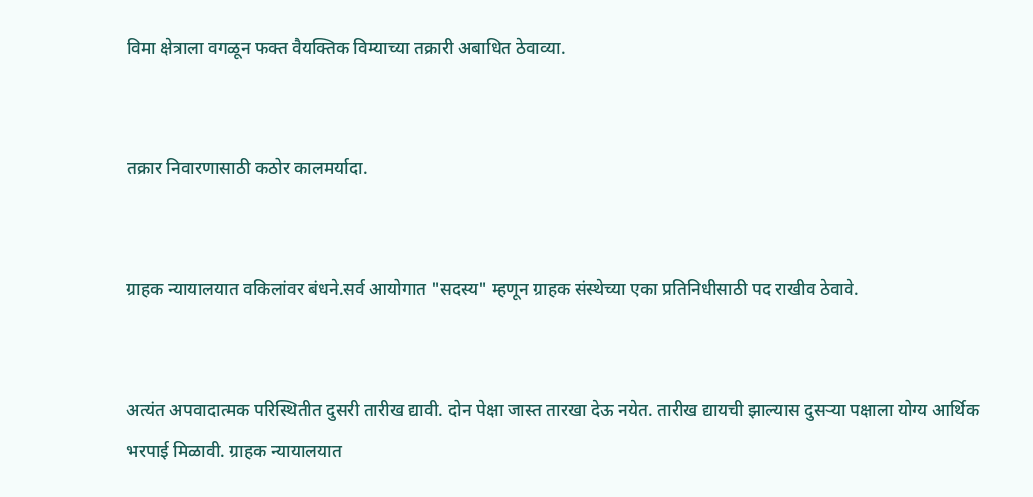विमा क्षेत्राला वगळून फक्त वैयक्तिक विम्याच्या तक्रारी अबाधित ठेवाव्या.


तक्रार निवारणासाठी कठोर कालमर्यादा.


ग्राहक न्यायालयात वकिलांवर बंधने.सर्व आयोगात "सदस्य" म्हणून ग्राहक संस्थेच्या एका प्रतिनिधीसाठी पद राखीव ठेवावे.


अत्यंत अपवादात्मक परिस्थितीत दुसरी तारीख द्यावी. दोन पेक्षा जास्त तारखा देऊ नयेत. तारीख द्यायची झाल्यास दुसऱ्या पक्षाला योग्य आर्थिक भरपाई मिळावी. ग्राहक न्यायालयात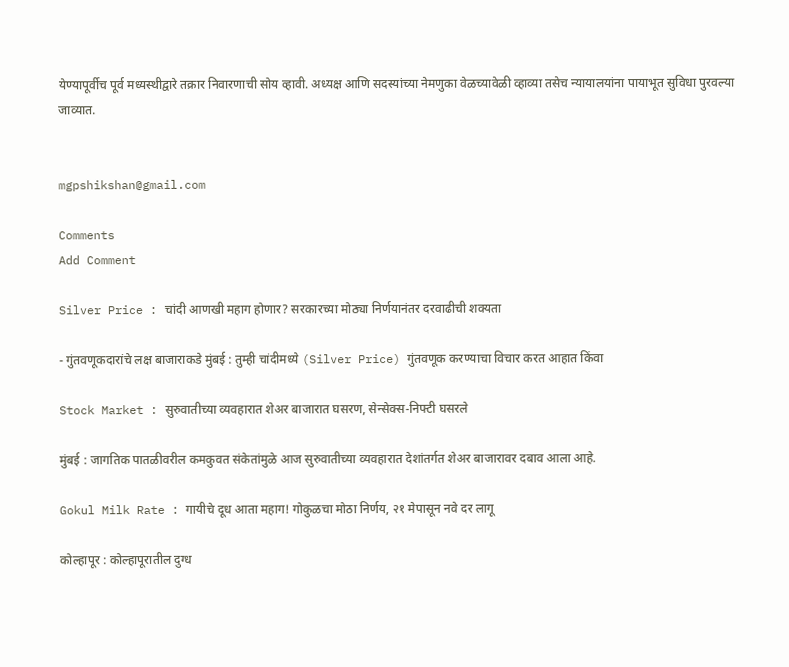येण्यापूर्वीच पूर्व मध्यस्थीद्वारे तक्रार निवारणाची सोय व्हावी. अध्यक्ष आणि सदस्यांच्या नेमणुका वेळच्यावेळी व्हाव्या तसेच न्यायालयांना पायाभूत सुविधा पुरवल्या जाव्यात.


mgpshikshan@gmail.com

Comments
Add Comment

Silver Price : चांदी आणखी महाग होणार? सरकारच्या मोठ्या निर्णयानंतर दरवाढीची शक्यता

- गुंतवणूकदारांचे लक्ष बाजाराकडे मुंबई : तुम्ही चांदीमध्ये (Silver Price) गुंतवणूक करण्याचा विचार करत आहात किंवा

Stock Market : सुरुवातीच्या व्यवहारात शेअर बाजारात घसरण, सेन्सेक्स-निफ्टी घसरले

मुंबई : जागतिक पातळीवरील कमकुवत संकेतांमुळे आज सुरुवातीच्या व्यवहारात देशांतर्गत शेअर बाजारावर दबाव आला आहे.

Gokul Milk Rate : गायीचे दूध आता महाग! गोकुळचा मोठा निर्णय, २१ मेपासून नवे दर लागू

कोल्हापूर : कोल्हापूरातील दुग्ध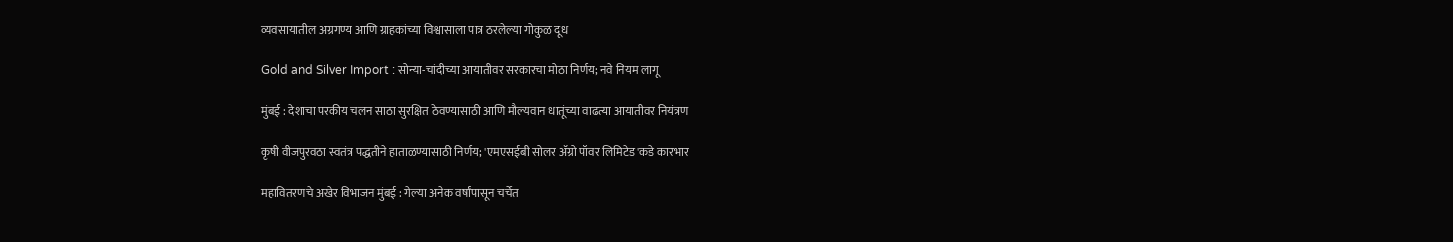व्यवसायातील अग्रगण्य आणि ग्राहकांच्या विश्वासाला पात्र ठरलेल्या गोकुळ दूध

Gold and Silver Import : सोन्या-चांदीच्या आयातीवर सरकारचा मोठा निर्णय; नवे नियम लागू

मुंबई : देशाचा परकीय चलन साठा सुरक्षित ठेवण्यासाठी आणि मौल्यवान धातूंच्या वाढत्या आयातीवर नियंत्रण

कृषी वीजपुरवठा स्वतंत्र पद्धतीने हाताळण्यासाठी निर्णय; 'एमएसईबी सोलर ॲग्रो पॉवर लिमिटेड'कडे कारभार

महावितरणचे अखेर विभाजन मुंबई : गेल्या अनेक वर्षांपासून चर्चेत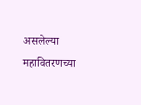असलेल्या महावितरणच्या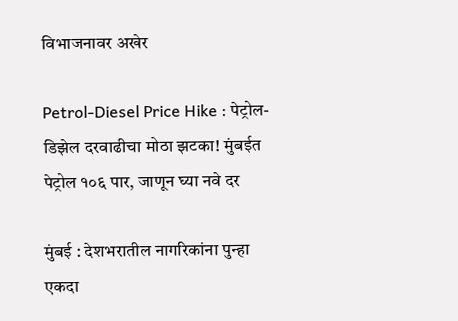विभाजनावर अखेर

Petrol-Diesel Price Hike : पेट्रोल-डिझेल दरवाढीचा मोठा झटका! मुंबईत पेट्रोल १०६ पार, जाणून घ्या नवे दर

मुंबई : देशभरातील नागरिकांना पुन्हा एकदा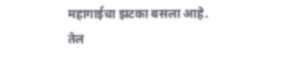महागाईचा झटका बसला आहे. तेल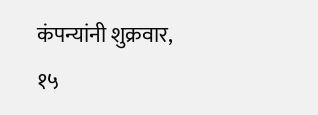कंपन्यांनी शुक्रवार, १५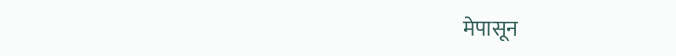मेपासून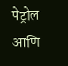पेट्रोल आणि